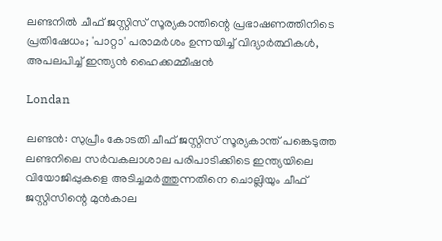ലണ്ടനിൽ ചീഫ് ജസ്റ്റിസ് സൂര്യകാന്തിന്റെ പ്രഭാഷണത്തിനിടെ പ്രതിഷേധം; 'പാറ്റാ' പരാമർശം ഉന്നയിച്ച് വിദ്യാർത്ഥികൾ, അപലപിച്ച് ഇന്ത്യൻ ഹൈക്കമ്മീഷൻ

Londan

ലണ്ടൻ: സുപ്രീം കോടതി ചീഫ് ജസ്റ്റിസ് സൂര്യകാന്ത് പങ്കെടുത്ത ലണ്ടനിലെ സർവകലാശാല പരിപാടിക്കിടെ ഇന്ത്യയിലെ വിയോജിപ്പുകളെ അടിച്ചമർത്തുന്നതിനെ ചൊല്ലിയും ചീഫ് ജസ്റ്റിസിന്റെ മുൻകാല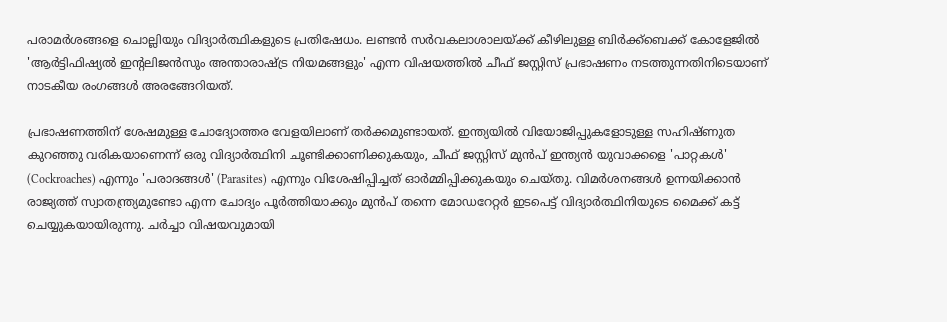പരാമർശങ്ങളെ ചൊല്ലിയും വിദ്യാർത്ഥികളുടെ പ്രതിഷേധം. ലണ്ടൻ സർവകലാശാലയ്ക്ക് കീഴിലുള്ള ബിർക്ക്‌ബെക്ക് കോളേജിൽ 'ആർട്ടിഫിഷ്യൽ ഇന്റലിജൻസും അന്താരാഷ്ട്ര നിയമങ്ങളും' എന്ന വിഷയത്തിൽ ചീഫ് ജസ്റ്റിസ് പ്രഭാഷണം നടത്തുന്നതിനിടെയാണ് നാടകീയ രംഗങ്ങൾ അരങ്ങേറിയത്.

പ്രഭാഷണത്തിന് ശേഷമുള്ള ചോദ്യോത്തര വേളയിലാണ് തർക്കമുണ്ടായത്. ഇന്ത്യയിൽ വിയോജിപ്പുകളോടുള്ള സഹിഷ്ണുത കുറഞ്ഞു വരികയാണെന്ന് ഒരു വിദ്യാർത്ഥിനി ചൂണ്ടിക്കാണിക്കുകയും, ചീഫ് ജസ്റ്റിസ് മുൻപ് ഇന്ത്യൻ യുവാക്കളെ 'പാറ്റകൾ' (Cockroaches) എന്നും 'പരാദങ്ങൾ' (Parasites) എന്നും വിശേഷിപ്പിച്ചത് ഓർമ്മിപ്പിക്കുകയും ചെയ്തു. വിമർശനങ്ങൾ ഉന്നയിക്കാൻ രാജ്യത്ത് സ്വാതന്ത്ര്യമുണ്ടോ എന്ന ചോദ്യം പൂർത്തിയാക്കും മുൻപ് തന്നെ മോഡറേറ്റർ ഇടപെട്ട് വിദ്യാർത്ഥിനിയുടെ മൈക്ക് കട്ട് ചെയ്യുകയായിരുന്നു. ചർച്ചാ വിഷയവുമായി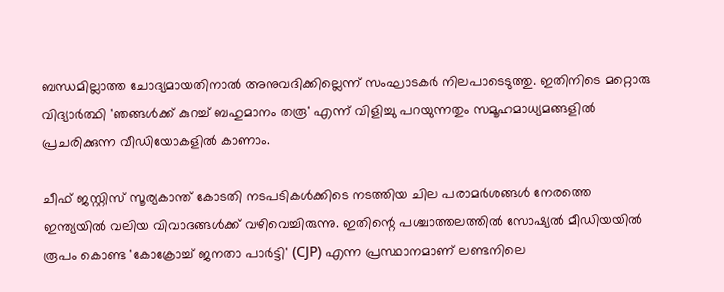ബന്ധമില്ലാത്ത ചോദ്യമായതിനാൽ അനുവദിക്കില്ലെന്ന് സംഘാടകർ നിലപാടെടുത്തു. ഇതിനിടെ മറ്റൊരു വിദ്യാർത്ഥി 'ഞങ്ങൾക്ക് കുറച്ച് ബഹുമാനം തരൂ' എന്ന് വിളിച്ചു പറയുന്നതും സമൂഹമാധ്യമങ്ങളിൽ പ്രചരിക്കുന്ന വീഡിയോകളിൽ കാണാം.

ചീഫ് ജസ്റ്റിസ് സൂര്യകാന്ത് കോടതി നടപടികൾക്കിടെ നടത്തിയ ചില പരാമർശങ്ങൾ നേരത്തെ ഇന്ത്യയിൽ വലിയ വിവാദങ്ങൾക്ക് വഴിവെച്ചിരുന്നു. ഇതിന്റെ പശ്ചാത്തലത്തിൽ സോഷ്യൽ മീഡിയയിൽ രൂപം കൊണ്ട 'കോക്രോച്ച് ജനതാ പാർട്ടി' (CJP) എന്ന പ്രസ്ഥാനമാണ് ലണ്ടനിലെ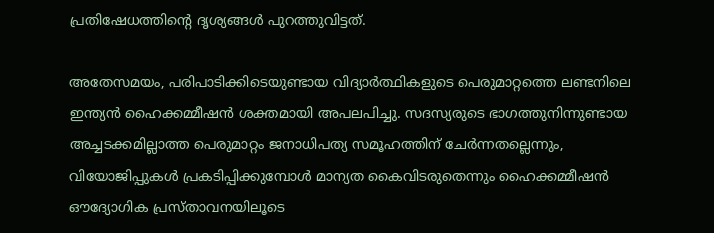പ്രതിഷേധത്തിന്റെ ദൃശ്യങ്ങൾ പുറത്തുവിട്ടത്.

അതേസമയം, പരിപാടിക്കിടെയുണ്ടായ വിദ്യാർത്ഥികളുടെ പെരുമാറ്റത്തെ ലണ്ടനിലെ ഇന്ത്യൻ ഹൈക്കമ്മീഷൻ ശക്തമായി അപലപിച്ചു. സദസ്യരുടെ ഭാഗത്തുനിന്നുണ്ടായ അച്ചടക്കമില്ലാത്ത പെരുമാറ്റം ജനാധിപത്യ സമൂഹത്തിന് ചേർന്നതല്ലെന്നും, വിയോജിപ്പുകൾ പ്രകടിപ്പിക്കുമ്പോൾ മാന്യത കൈവിടരുതെന്നും ഹൈക്കമ്മീഷൻ ഔദ്യോഗിക പ്രസ്താവനയിലൂടെ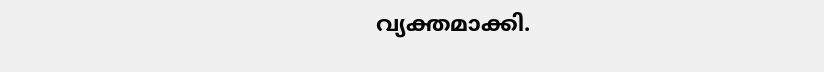വ്യക്തമാക്കി.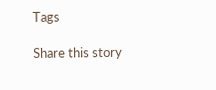Tags

Share this story